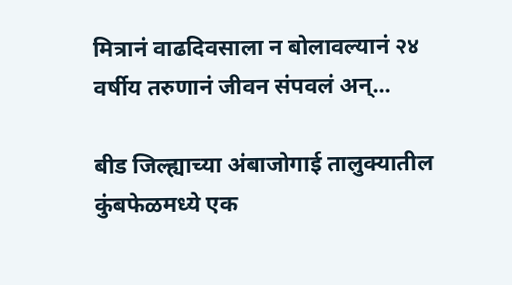मित्रानं वाढदिवसाला न बोलावल्यानं २४ वर्षीय तरुणानं जीवन संपवलं अन्...

बीड जिल्ह्याच्या अंबाजोगाई तालुक्यातील कुंबफेळमध्ये एक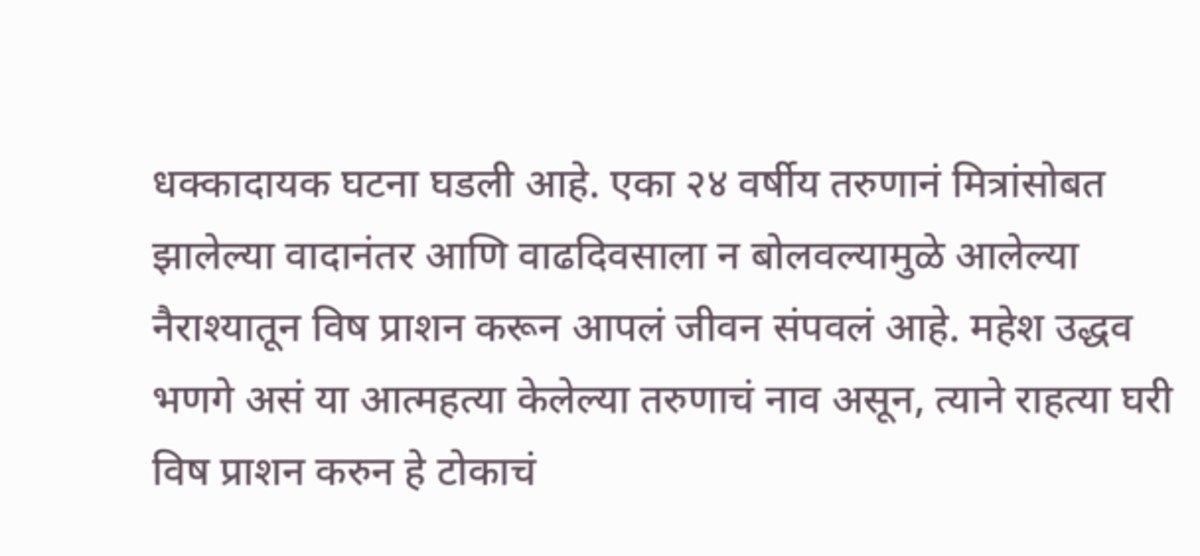धक्कादायक घटना घडली आहे. एका २४ वर्षीय तरुणानं मित्रांसोबत झालेल्या वादानंतर आणि वाढदिवसाला न बोलवल्यामुळे आलेल्या नैराश्यातून विष प्राशन करून आपलं जीवन संपवलं आहे. महेश उद्धव भणगे असं या आत्महत्या केलेल्या तरुणाचं नाव असून, त्याने राहत्या घरी विष प्राशन करुन हे टोकाचं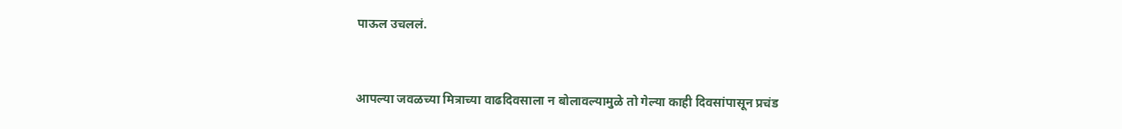पाऊल उचललं.


आपल्या जवळच्या मित्राच्या वाढदिवसाला न बोलावल्यामुळे तो गेल्या काही दिवसांपासून प्रचंड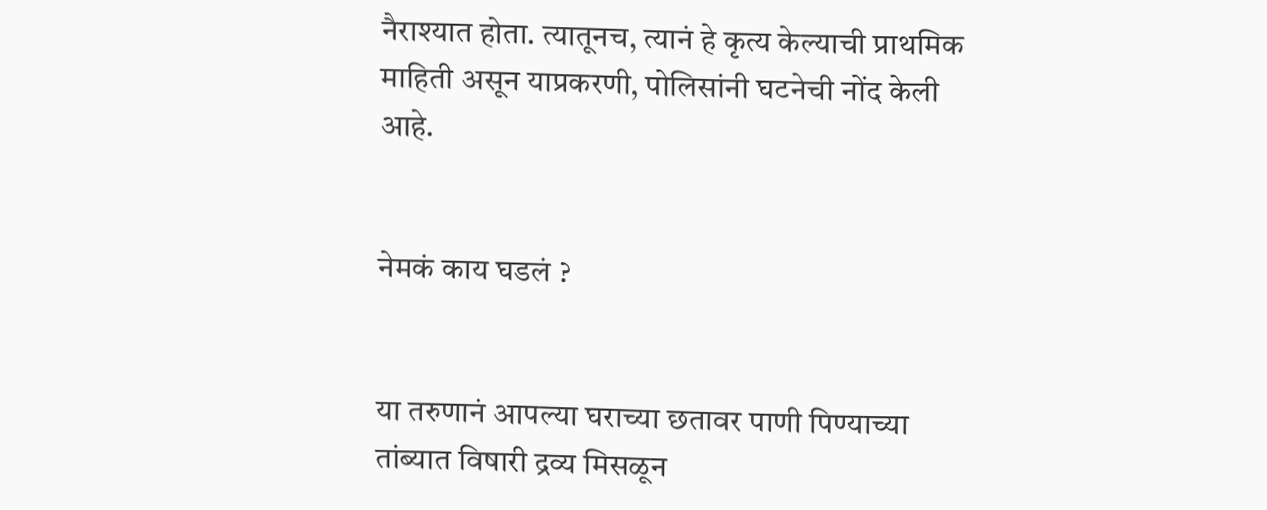नैराश्यात होता. त्यातूनच, त्यानं हे कृत्य केल्याची प्राथमिक माहिती असून याप्रकरणी, पोलिसांनी घटनेची नोंद केली आहे.


नेमकं काय घडलं ?


या तरुणानं आपल्या घराच्या छतावर पाणी पिण्याच्या तांब्यात विषारी द्रव्य मिसळून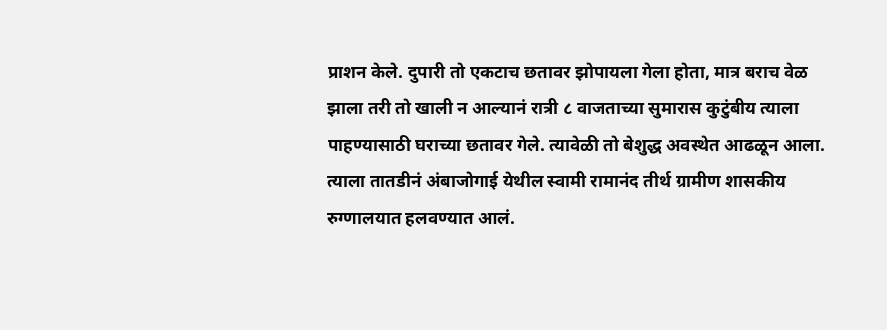प्राशन केले. दुपारी तो एकटाच छतावर झोपायला गेला होता, मात्र बराच वेळ झाला तरी तो खाली न आल्यानं रात्री ८ वाजताच्या सुमारास कुटुंबीय त्याला पाहण्यासाठी घराच्या छतावर गेले. त्यावेळी तो बेशुद्ध अवस्थेत आढळून आला. त्याला तातडीनं अंबाजोगाई येथील स्वामी रामानंद तीर्थ ग्रामीण शासकीय रुग्णालयात हलवण्यात आलं.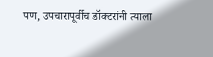पण, उपचारापूर्वीच डॉक्टरांनी त्याला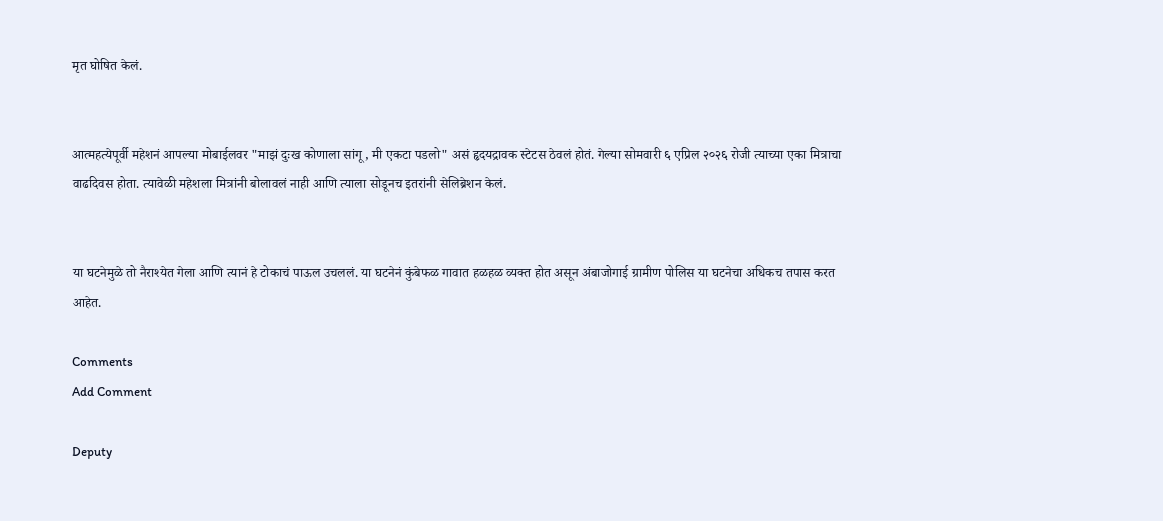मृत घोषित केलं.


आत्महत्येपूर्वी महेशनं आपल्या मोबाईलवर "माझं दुःख कोणाला सांगू, मी एकटा पडलो" असं हृदयद्रावक स्टेटस ठेवलं होतं. गेल्या सोमवारी ६ एप्रिल २०२६ रोजी त्याच्या एका मित्राचा वाढदिवस होता. त्यावेळी महेशला मित्रांनी बोलावलं नाही आणि त्याला सोडूनच इतरांनी सेलिब्रेशन केलं.


या घटनेमुळे तो नैराश्येत गेला आणि त्यानं हे टोकाचं पाऊल उचललं. या घटनेनं कुंबेफळ गावात हळहळ व्यक्त होत असून अंबाजोगाई ग्रामीण पोलिस या घटनेचा अधिकच तपास करत आहेत.

Comments
Add Comment

Deputy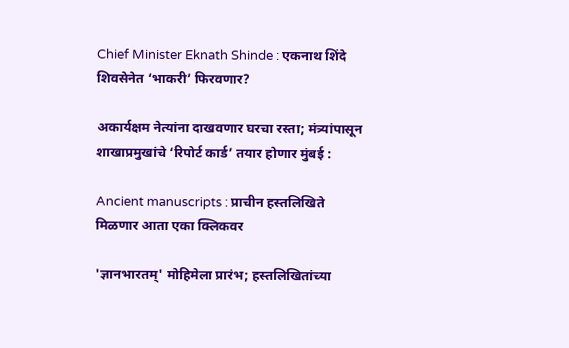Chief Minister Eknath Shinde : एकनाथ शिंदे शिवसेनेत ‘भाकरी’ फिरवणार?

अकार्यक्षम नेत्यांना दाखवणार घरचा रस्ता; मंत्र्यांपासून शाखाप्रमुखांचे ‘रिपोर्ट कार्ड’ तयार होणार मुंबई :

Ancient manuscripts : प्राचीन हस्तलिखिते मिळणार आता एका क्लिकवर

'ज्ञानभारतम्' मोहिमेला प्रारंभ; हस्तलिखितांच्या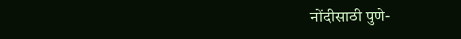नोंदीसाठी पुणे-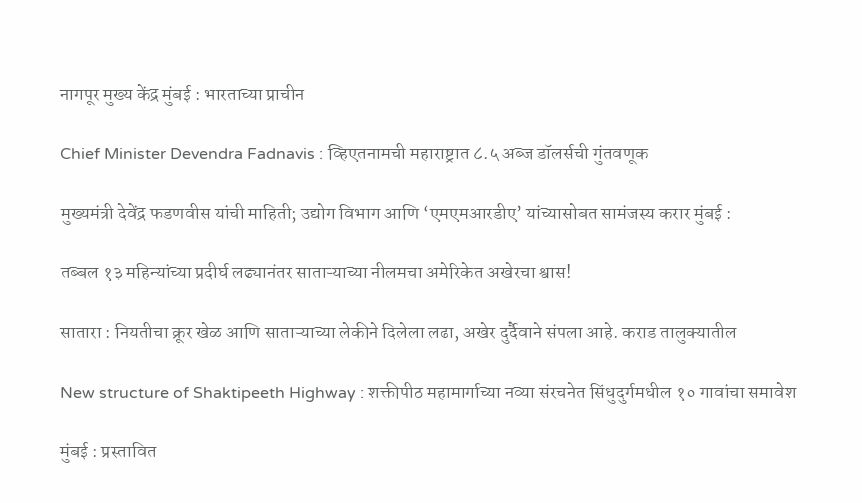नागपूर मुख्य केंद्र मुंबई : भारताच्या प्राचीन

Chief Minister Devendra Fadnavis : व्हिएतनामची महाराष्ट्रात ८.५ अब्ज डॉलर्सची गुंतवणूक

मुख्यमंत्री देवेंद्र फडणवीस यांची माहिती; उद्योग विभाग आणि ‘एमएमआरडीए’ यांच्यासोबत सामंजस्य करार मुंबई :

तब्बल १३ महिन्यांच्या प्रदीर्घ लढ्यानंतर साताऱ्याच्या नीलमचा अमेरिकेत अखेरचा श्वास!

सातारा : नियतीचा क्रूर खेळ आणि साताऱ्याच्या लेकीने दिलेला लढा, अखेर दुर्दैवाने संपला आहे. कराड तालुक्यातील

New structure of Shaktipeeth Highway : शक्तीपीठ महामार्गाच्या नव्या संरचनेत सिंधुदुर्गमधील १० गावांचा समावेश

मुंबई : प्रस्तावित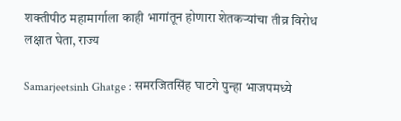शक्तीपीठ महामार्गाला काही भागांतून होणारा शेतकऱ्यांचा तीव्र विरोध लक्षात घेता, राज्य

Samarjeetsinh Ghatge : समरजितसिंह घाटगे पुन्हा भाजपमध्ये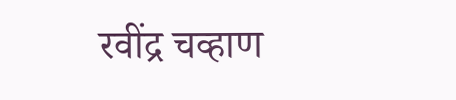रवींद्र चव्हाण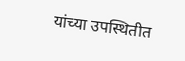यांच्या उपस्थितीत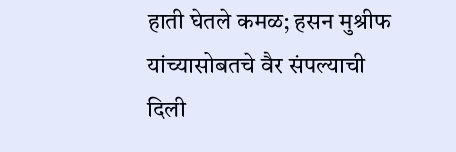हाती घेतले कमळ; हसन मुश्रीफ यांच्यासोबतचे वैर संपल्याची दिली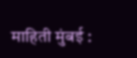माहिती मुंबई :